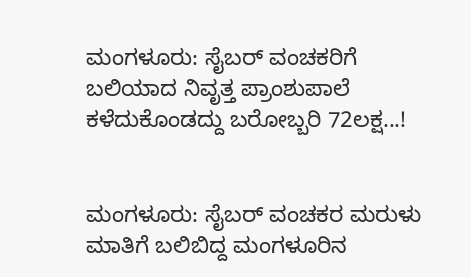ಮಂಗಳೂರು: ಸೈಬರ್ ವಂಚಕರಿಗೆ ಬಲಿಯಾದ ನಿವೃತ್ತ ಪ್ರಾಂಶುಪಾಲೆ ಕಳೆದುಕೊಂಡದ್ದು ಬರೋಬ್ಬರಿ 72ಲಕ್ಷ...!


ಮಂಗಳೂರು: ಸೈಬರ್ ವಂಚಕರ ಮರುಳು ಮಾತಿಗೆ ಬಲಿಬಿದ್ದ ಮಂಗಳೂರಿನ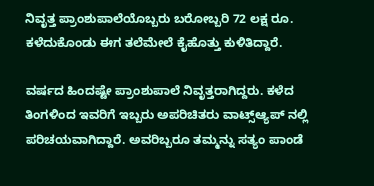ನಿವೃತ್ತ ಪ್ರಾಂಶುಪಾಲೆಯೊಬ್ಬರು ಬರೋಬ್ಬರಿ 72 ಲಕ್ಷ ರೂ. ಕಳೆದುಕೊಂಡು ಈಗ ತಲೆಮೇಲೆ ಕೈಹೊತ್ತು ಕುಳಿತಿದ್ದಾರೆ.

ವರ್ಷದ ಹಿಂದಷ್ಟೇ ಪ್ರಾಂಶುಪಾಲೆ ನಿವೃತ್ತರಾಗಿದ್ದರು. ಕಳೆದ ತಿಂಗಳಿಂದ ಇವರಿಗೆ ಇಬ್ಬರು ಅಪರಿಚಿತರು ವಾಟ್ಸ್ಆ್ಯಪ್ ನಲ್ಲಿ ಪರಿಚಯವಾಗಿದ್ದಾರೆ. ಅವರಿಬ್ಬರೂ ತಮ್ಮನ್ನು ಸತ್ಯಂ ಪಾಂಡೆ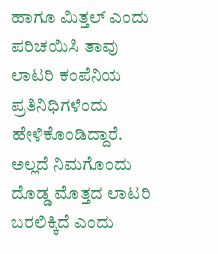ಹಾಗೂ ಮಿತ್ತಲ್ ಎಂದು ಪರಿಚಯಿಸಿ ತಾವು ಲಾಟರಿ ಕಂಪೆನಿಯ ಪ್ರತಿನಿಧಿಗಳೆಂದು ಹೇಳಿಕೊಂಡಿದ್ದಾರೆ. ಅಲ್ಲದೆ ನಿಮಗೊಂದು ದೊಡ್ಡ ಮೊತ್ತದ ಲಾಟರಿ ಬರಲಿಕ್ಕಿದೆ ಎಂದು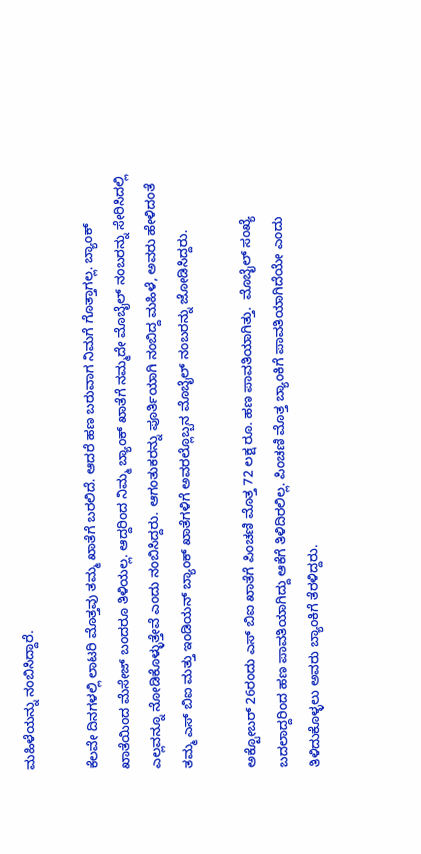ಮಹಿಳೆಯನ್ನು ನಂಬಿಸಿದ್ದಾರೆ.

ಕೆಲವೇ ದಿನಗಳಲ್ಲಿ ಲಾಟರಿ ಮೊತ್ತವು ತಮ್ಮ ಖಾತೆಗೆ ಬರಲಿದೆ. ಆದರೆ ಹಣ ಬರುವಾಗ ನಿಮಗೆ ಗೊತ್ತಾಗಲ್ಲ. ಬ್ಯಾಂಕ್ ಖಾತೆಯಿಂದ ಮೆಸೇಜ್ ಬಂದರೂ ತಿಳಿಯಲ್ಲ. ಆದ್ದರಿಂದ ನಿಮ್ಮ ಬ್ಯಾಂಕ್ ಖಾತೆಗೆ ನಮ್ಮದೇ ಮೊಬೈಲ್ ನಂಬರನ್ನು ಸೇರಿಸಿದಲ್ಲಿ ಎಲ್ಲವನ್ನೂ ನೋಡಿಕೊಳ್ಳುತ್ತೇವೆ ಎಂದು ನಂಬಿಸಿದ್ದರು. ಆಗಂತುಕರನ್ನು ಪೂರ್ತಿಯಾಗಿ ನಂಬಿದ್ದ ಮಹಿಳೆ, ಅವರು ಹೇಳಿದಂತೆ ತಮ್ಮ ಎಸ್ ಬಿಐ ಮತ್ತು ಇಂಡಿಯನ್ ಬ್ಯಾಂಕ್ ಖಾತೆಗಳಿಗೆ ಅವರಲ್ಲೊಬ್ಬನ ಮೊಬೈಲ್ ನಂಬರನ್ನು ಜೋಡಿಸಿದ್ದರು.

ಅಕ್ಟೋಬರ್ 26ರಂದು ಎಸ್ ಬಿಐ ಖಾತೆಗೆ ಪಿಂಚಣಿ ಮೊತ್ತ 72 ಲಕ್ಷ ರೂ. ಹಣ ಪಾವತಿಯಾಗಿತ್ತು.  ಮೊಬೈಲ್ ಸಂಖ್ಯೆ ಬದಲಾದ್ದರಿಂದ ಹಣ ಪಾವತಿಯಾಗಿದ್ದು ಆಕೆಗೆ ತಿಳಿದಿರಲಿಲ್ಲ. ಪಿಂಚಣಿ ಮೊತ್ತ ಬ್ಯಾಂಕಿಗೆ ಪಾವತಿಯಾಗಿದೆಯೇ ಎಂದು ತಿಳಿದುಕೊಳ್ಳಲು ಅವರು ಬ್ಯಾಂಕಿಗೆ ತೆರಳಿದ್ದರು.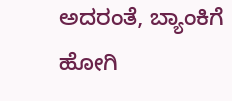ಅದರಂತೆ, ಬ್ಯಾಂಕಿಗೆ ಹೋಗಿ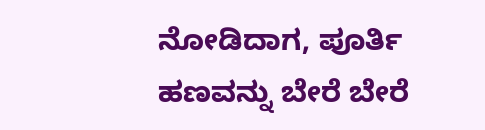ನೋಡಿದಾಗ, ಪೂರ್ತಿ ಹಣವನ್ನು ಬೇರೆ ಬೇರೆ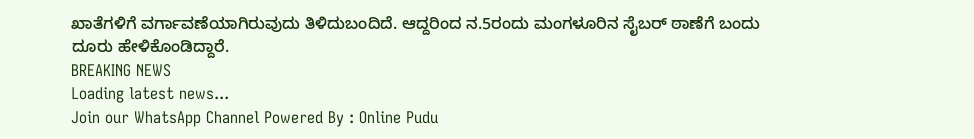ಖಾತೆಗಳಿಗೆ ವರ್ಗಾವಣೆಯಾಗಿರುವುದು ತಿಳಿದುಬಂದಿದೆ. ಆದ್ದರಿಂದ‌ ನ.5ರಂದು ಮಂಗಳೂರಿನ ಸೈಬರ್ ಠಾಣೆಗೆ ಬಂದು ದೂರು ಹೇಳಿಕೊಂಡಿದ್ದಾರೆ.
BREAKING NEWS
Loading latest news...
Join our WhatsApp Channel Powered By : Online Pudu